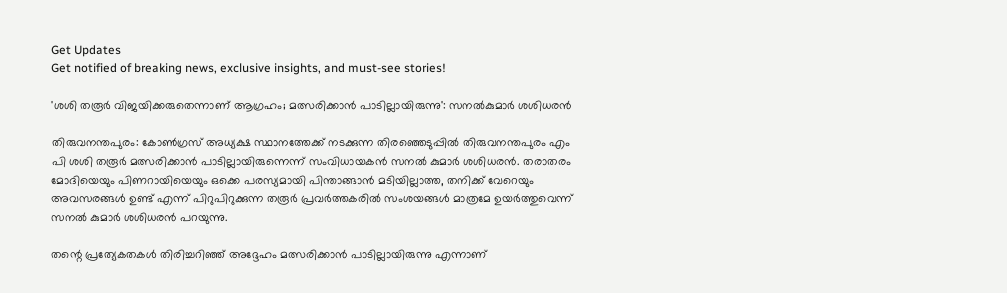Get Updates
Get notified of breaking news, exclusive insights, and must-see stories!

'ശശി തരൂര്‍ വിജയിക്കരുതെന്നാണ് ആഗ്രഹം; മത്സരിക്കാന്‍ പാടില്ലായിരുന്നു': സനല്‍കുമാര്‍ ശശിധരന്‍

തിരുവനന്തപുരം: കോണ്‍ഗ്രസ് അധ്യക്ഷ സ്ഥാനത്തേക്ക് നടക്കുന്ന തിരഞ്ഞെടുപ്പില്‍ തിരുവനന്തപുരം എം പി ശശി തരൂര്‍ മത്സരിക്കാന്‍ പാടില്ലായിരുന്നെന്ന് സംവിധായകന്‍ സനല്‍ കുമാര്‍ ശശിധരന്‍. തരാതരം മോദിയെയും പിണറായിയെയും ഒക്കെ പരസ്യമായി പിന്താങ്ങാന്‍ മടിയില്ലാത്ത, തനിക്ക് വേറെയും അവസരങ്ങള്‍ ഉണ്ട് എന്ന് പിറുപിറുക്കുന്ന തരൂര്‍ പ്രവര്‍ത്തകരില്‍ സംശയങ്ങള്‍ മാത്രമേ ഉയര്‍ത്തുവെന്ന് സനല്‍ കുമാര്‍ ശശിധരന്‍ പറയുന്നു.

തന്റെ പ്രത്യേകതകള്‍ തിരിച്ചറിഞ്ഞ് അദ്ദേഹം മത്സരിക്കാന്‍ പാടില്ലായിരുന്നു എന്നാണ്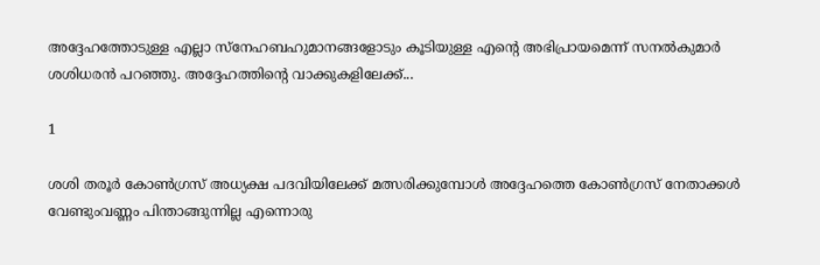അദ്ദേഹത്തോടുള്ള എല്ലാ സ്‌നേഹബഹുമാനങ്ങളോടും കൂടിയുള്ള എന്റെ അഭിപ്രായമെന്ന് സനല്‍കുമാര്‍ ശശിധരന്‍ പറഞ്ഞു. അദ്ദേഹത്തിന്റെ വാക്കുകളിലേക്ക്...

1

ശശി തരൂര്‍ കോണ്‍ഗ്രസ് അധ്യക്ഷ പദവിയിലേക്ക് മത്സരിക്കുമ്പോള്‍ അദ്ദേഹത്തെ കോണ്‍ഗ്രസ് നേതാക്കള്‍ വേണ്ടുംവണ്ണം പിന്താങ്ങുന്നില്ല എന്നൊരു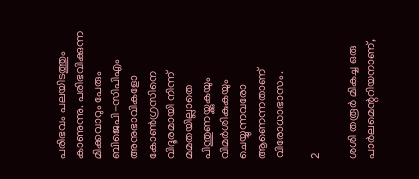പരിഭവം പലയിടത്തും കാണുന്നു. പരിഭവിക്കുന്ന മിക്കവാറും പേരും ബിജെപി-സിപിഎം അനുഭാവികളോ കോണ്‍ഗ്രസിനെ വിദൂരമായി നിന്ന് മമതയില്ലാതെ പിന്തുണയ്ക്കുകയും വിമര്‍ശികുകയും ചെയ്യുന്നവരോ ആണെന്നതാണ് വിരോധാഭാസം.

2

ശശി തരൂര്‍ മികച്ച ഒരു പാര്‍ലമെന്ററിയനാണ്,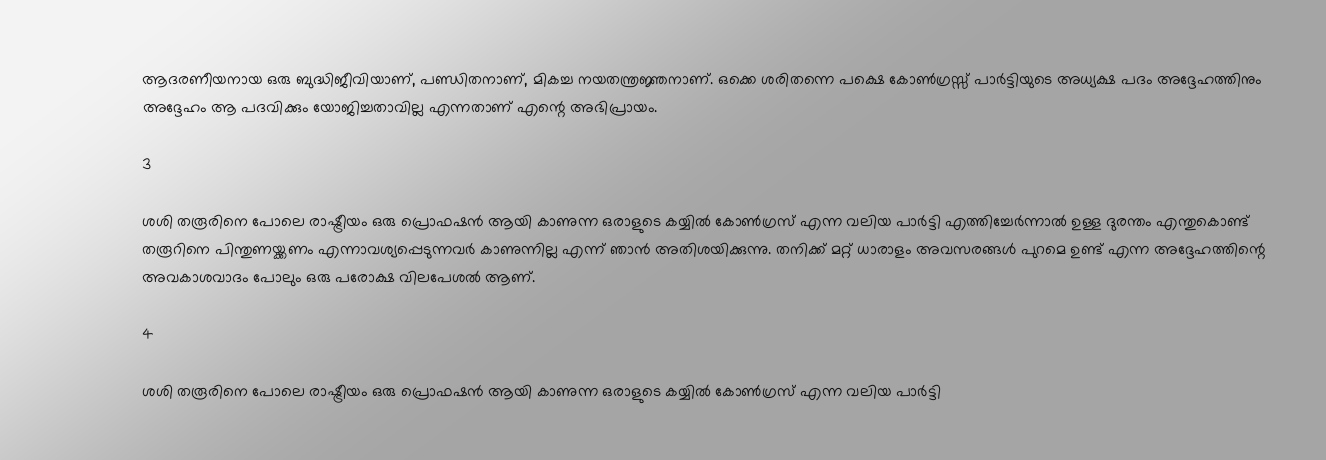ആദരണീയനായ ഒരു ബുദ്ധിജീവിയാണ്, പണ്ഡിതനാണ്, മികച്ച നയതന്ത്രജ്ഞനാണ്. ഒക്കെ ശരിതന്നെ പക്ഷെ കോണ്‍ഗ്രസ്സ് പാര്‍ട്ടിയുടെ അധ്യക്ഷ പദം അദ്ദേഹത്തിനും അദ്ദേഹം ആ പദവിക്കും യോജിച്ചതാവില്ല എന്നതാണ് എന്റെ അഭിപ്രായം.

3

ശശി തരൂരിനെ പോലെ രാഷ്ട്രീയം ഒരു പ്രൊഫഷന്‍ ആയി കാണുന്ന ഒരാളുടെ കയ്യില്‍ കോണ്‍ഗ്രസ് എന്ന വലിയ പാര്‍ട്ടി എത്തിച്ചേര്‍ന്നാല്‍ ഉള്ള ദുരന്തം എന്തുകൊണ്ട് തരൂറിനെ പിന്തുണയ്ക്കണം എന്നാവശ്യപ്പെടുന്നവര്‍ കാണുന്നില്ല എന്ന് ഞാന്‍ അതിശയിക്കുന്നു. തനിക്ക് മറ്റ് ധാരാളം അവസരങ്ങള്‍ പുറമെ ഉണ്ട് എന്ന അദ്ദേഹത്തിന്റെ അവകാശവാദം പോലും ഒരു പരോക്ഷ വിലപേശല്‍ ആണ്.

4

ശശി തരൂരിനെ പോലെ രാഷ്ട്രീയം ഒരു പ്രൊഫഷന്‍ ആയി കാണുന്ന ഒരാളുടെ കയ്യില്‍ കോണ്‍ഗ്രസ് എന്ന വലിയ പാര്‍ട്ടി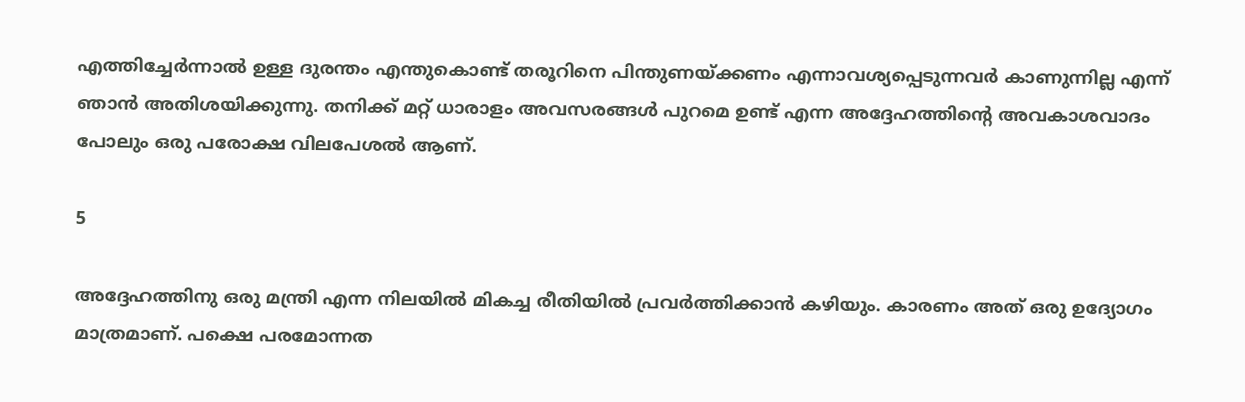എത്തിച്ചേര്‍ന്നാല്‍ ഉള്ള ദുരന്തം എന്തുകൊണ്ട് തരൂറിനെ പിന്തുണയ്ക്കണം എന്നാവശ്യപ്പെടുന്നവര്‍ കാണുന്നില്ല എന്ന് ഞാന്‍ അതിശയിക്കുന്നു. തനിക്ക് മറ്റ് ധാരാളം അവസരങ്ങള്‍ പുറമെ ഉണ്ട് എന്ന അദ്ദേഹത്തിന്റെ അവകാശവാദം പോലും ഒരു പരോക്ഷ വിലപേശല്‍ ആണ്.

5

അദ്ദേഹത്തിനു ഒരു മന്ത്രി എന്ന നിലയില്‍ മികച്ച രീതിയില്‍ പ്രവര്‍ത്തിക്കാന്‍ കഴിയും. കാരണം അത് ഒരു ഉദ്യോഗം മാത്രമാണ്. പക്ഷെ പരമോന്നത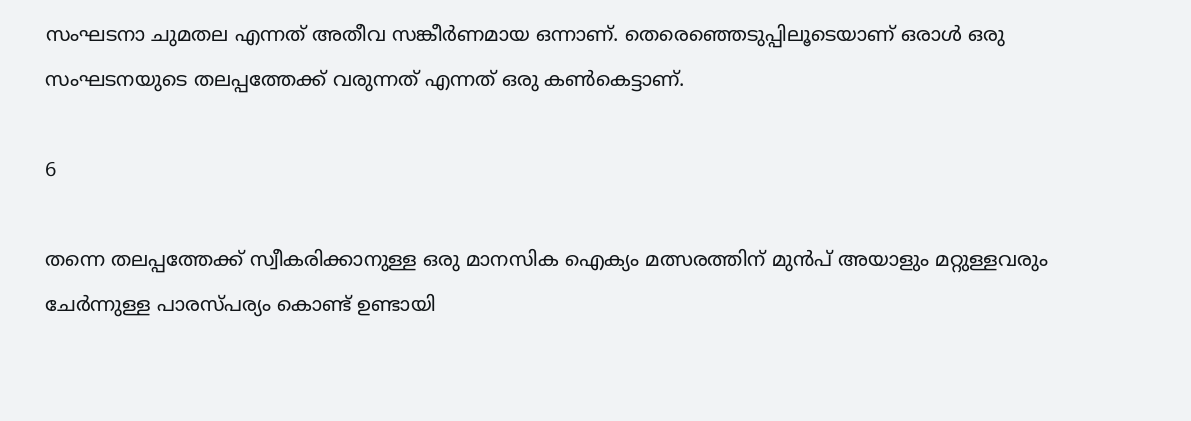സംഘടനാ ചുമതല എന്നത് അതീവ സങ്കീര്‍ണമായ ഒന്നാണ്. തെരെഞ്ഞെടുപ്പിലൂടെയാണ് ഒരാള്‍ ഒരു സംഘടനയുടെ തലപ്പത്തേക്ക് വരുന്നത് എന്നത് ഒരു കണ്‍കെട്ടാണ്.

6

തന്നെ തലപ്പത്തേക്ക് സ്വീകരിക്കാനുള്ള ഒരു മാനസിക ഐക്യം മത്സരത്തിന് മുന്‍പ് അയാളും മറ്റുള്ളവരും ചേര്‍ന്നുള്ള പാരസ്പര്യം കൊണ്ട് ഉണ്ടായി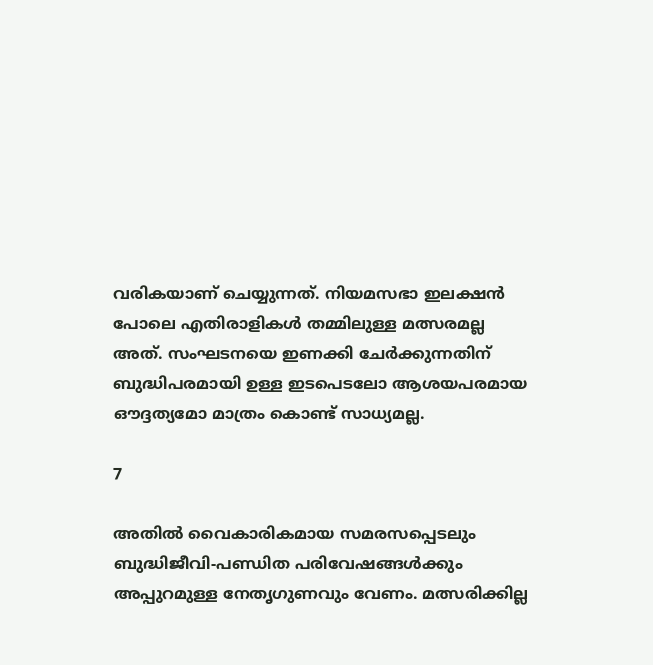വരികയാണ് ചെയ്യുന്നത്. നിയമസഭാ ഇലക്ഷന്‍ പോലെ എതിരാളികള്‍ തമ്മിലുള്ള മത്സരമല്ല അത്. സംഘടനയെ ഇണക്കി ചേര്‍ക്കുന്നതിന് ബുദ്ധിപരമായി ഉള്ള ഇടപെടലോ ആശയപരമായ ഔദ്ദത്യമോ മാത്രം കൊണ്ട് സാധ്യമല്ല.

7

അതില്‍ വൈകാരികമായ സമരസപ്പെടലും ബുദ്ധിജീവി-പണ്ഡിത പരിവേഷങ്ങള്‍ക്കും അപ്പുറമുള്ള നേതൃഗുണവും വേണം. മത്സരിക്കില്ല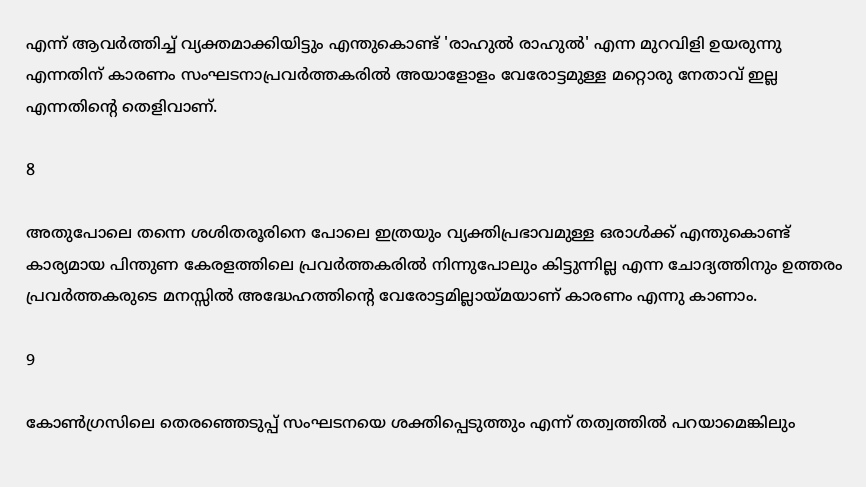എന്ന് ആവര്‍ത്തിച്ച് വ്യക്തമാക്കിയിട്ടും എന്തുകൊണ്ട് 'രാഹുല്‍ രാഹുല്‍' എന്ന മുറവിളി ഉയരുന്നു എന്നതിന് കാരണം സംഘടനാപ്രവര്‍ത്തകരില്‍ അയാളോളം വേരോട്ടമുള്ള മറ്റൊരു നേതാവ് ഇല്ല എന്നതിന്റെ തെളിവാണ്.

8

അതുപോലെ തന്നെ ശശിതരൂരിനെ പോലെ ഇത്രയും വ്യക്തിപ്രഭാവമുള്ള ഒരാള്‍ക്ക് എന്തുകൊണ്ട് കാര്യമായ പിന്തുണ കേരളത്തിലെ പ്രവര്‍ത്തകരില്‍ നിന്നുപോലും കിട്ടുന്നില്ല എന്ന ചോദ്യത്തിനും ഉത്തരം പ്രവര്‍ത്തകരുടെ മനസ്സില്‍ അദ്ധേഹത്തിന്റെ വേരോട്ടമില്ലായ്മയാണ് കാരണം എന്നു കാണാം.

9

കോണ്‍ഗ്രസിലെ തെരഞ്ഞെടുപ്പ് സംഘടനയെ ശക്തിപ്പെടുത്തും എന്ന് തത്വത്തില്‍ പറയാമെങ്കിലും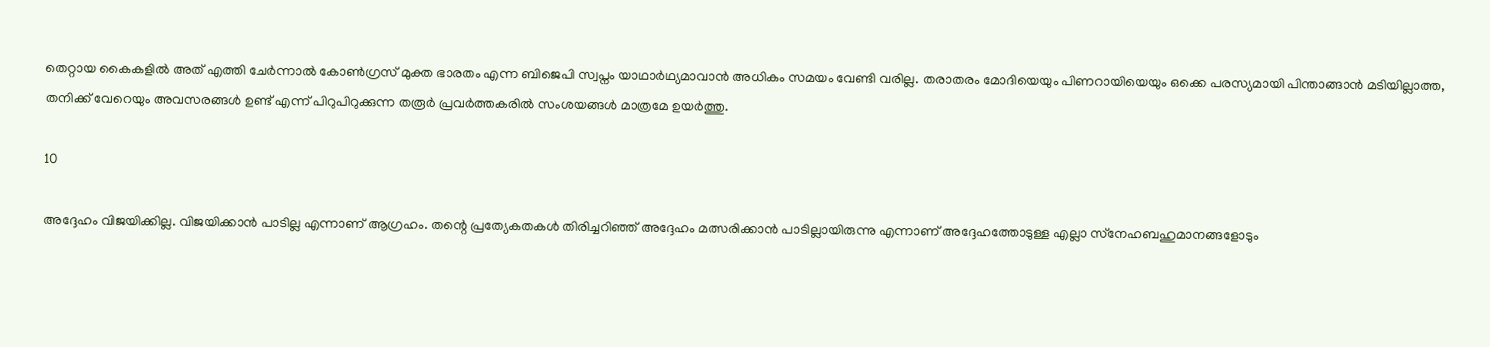തെറ്റായ കൈകളില്‍ അത് എത്തി ചേര്‍ന്നാല്‍ കോണ്‍ഗ്രസ് മുക്ത ഭാരതം എന്ന ബിജെപി സ്വപ്നം യാഥാര്‍ഥ്യമാവാന്‍ അധികം സമയം വേണ്ടി വരില്ല. തരാതരം മോദിയെയും പിണറായിയെയും ഒക്കെ പരസ്യമായി പിന്താങ്ങാന്‍ മടിയില്ലാത്ത, തനിക്ക് വേറെയും അവസരങ്ങള്‍ ഉണ്ട് എന്ന് പിറുപിറുക്കുന്ന തരൂര്‍ പ്രവര്‍ത്തകരില്‍ സംശയങ്ങള്‍ മാത്രമേ ഉയര്‍ത്തു.

10

അദ്ദേഹം വിജയിക്കില്ല. വിജയിക്കാന്‍ പാടില്ല എന്നാണ് ആഗ്രഹം. തന്റെ പ്രത്യേകതകള്‍ തിരിച്ചറിഞ്ഞ് അദ്ദേഹം മത്സരിക്കാന്‍ പാടില്ലായിരുന്നു എന്നാണ് അദ്ദേഹത്തോടുള്ള എല്ലാ സ്‌നേഹബഹുമാനങ്ങളോടും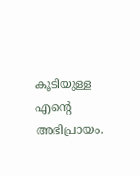കൂടിയുള്ള എന്റെ അഭിപ്രായം.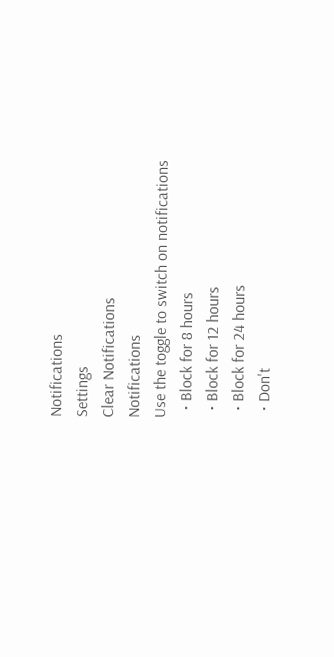Notifications
Settings
Clear Notifications
Notifications
Use the toggle to switch on notifications
  • Block for 8 hours
  • Block for 12 hours
  • Block for 24 hours
  • Don't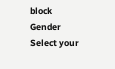block
Gender
Select your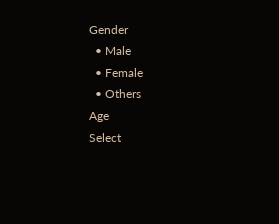Gender
  • Male
  • Female
  • Others
Age
Select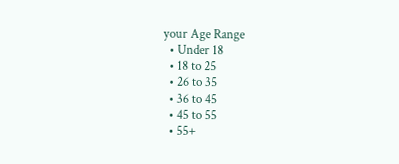your Age Range
  • Under 18
  • 18 to 25
  • 26 to 35
  • 36 to 45
  • 45 to 55
  • 55+